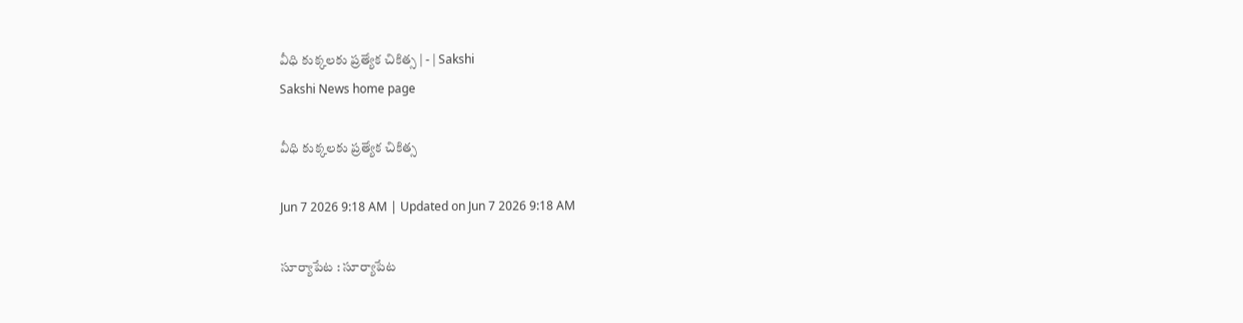వీధి కుక్కలకు ప్రత్యేక చికిత్స | - | Sakshi
Sakshi News home page

వీధి కుక్కలకు ప్రత్యేక చికిత్స

Jun 7 2026 9:18 AM | Updated on Jun 7 2026 9:18 AM

సూర్యాపేట : సూర్యాపేట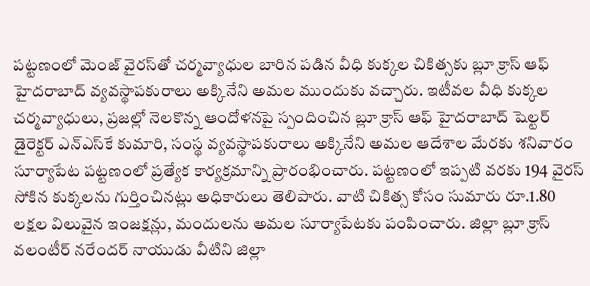పట్టణంలో మెంజ్‌ వైరస్‌తో చర్మవ్యాధుల బారిన పడిన వీధి కుక్కల చికిత్సకు బ్లూ క్రాస్‌ ఆఫ్‌ హైదరాబాద్‌ వ్యవస్థాపకురాలు అక్కినేని అమల ముందుకు వచ్చారు. ఇటీవల వీధి కుక్కల చర్మవ్యాధులు, ప్రజల్లో నెలకొన్న ఆందోళనపై స్పందించిన బ్లూ క్రాస్‌ ఆఫ్‌ హైదరాబాద్‌ షెల్టర్‌ డైరెక్టర్‌ ఎన్‌ఎస్‌కే కుమారి, సంస్థ వ్యవస్థాపకురాలు అక్కినేని అమల ఆదేశాల మేరకు శనివారం సూర్యాపేట పట్టణంలో ప్రత్యేక కార్యక్రమాన్ని ప్రారంభించారు. పట్టణంలో ఇప్పటి వరకు 194 వైరస్‌ సోకిన కుక్కలను గుర్తించినట్లు అధికారులు తెలిపారు. వాటి చికిత్స కోసం సుమారు రూ.1.80 లక్షల విలువైన ఇంజక్షన్లు, మందులను అమల సూర్యాపేటకు పంపించారు. జిల్లా బ్లూ క్రాస్‌ వలంటీర్‌ నరేందర్‌ నాయుడు వీటిని జిల్లా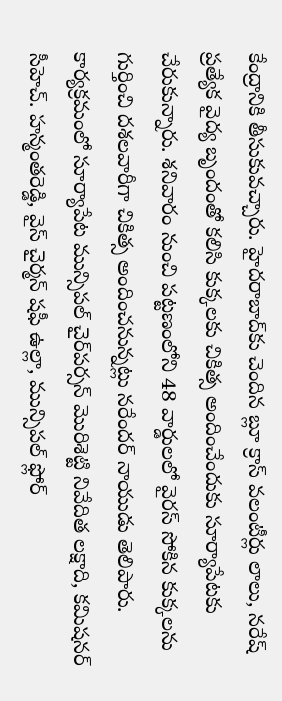కేంద్రానికి తీసుకువచ్చారు. హైదరాబాద్‌కు చెందిన బ్లూ క్రాస్‌ వలంటీర్లు లాలు, నరేష్‌ ప్రత్యేక వైద్య బృందంతో కలిసి కుక్కలకు చికిత్స అందించేందుకు సూర్యాపేటకు చేరుకున్నారు. శనివారం నుంచి పట్టణంలోని 48 వార్డులలో వైరస్‌ సోకిన కుక్కలను గుర్తించి దశలవారీగా చికిత్స అందించనున్నట్లు నరేందర్‌ నాయుడు తెలిపారు. కార్యక్రమంలో సూర్యాపేట మున్సిపల్‌ చైర్‌పర్సన్‌ మొరిశెట్టి నివేదిత లక్షాది, కమిషనర్‌ సీహెచ్‌. హన్మంతరెడ్డి, వైస్‌ చైర్మన్‌ షఫీ ఉల్లా, మున్సిపల్‌ ఫ్లోర్‌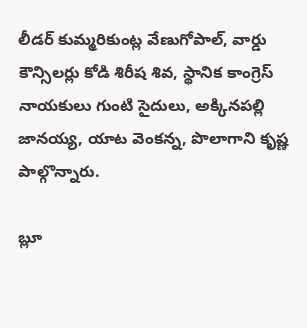లీడర్‌ కుమ్మరికుంట్ల వేణుగోపాల్‌, వార్డు కౌన్సిలర్లు కోడి శిరీష శివ, స్థానిక కాంగ్రెస్‌ నాయకులు గుంటి సైదులు, అక్కినపల్లి జానయ్య, యాట వెంకన్న, పొలాగాని కృష్ణ పాల్గొన్నారు.

బ్లూ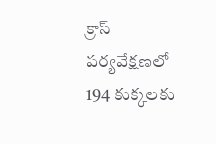క్రాస్‌ పర్యవేక్షణలో 194 కుక్కలకు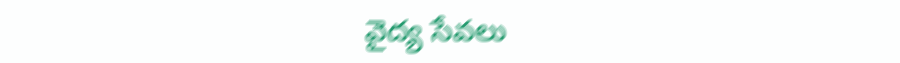వైద్య సేవలు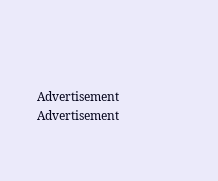Advertisement
Advertisement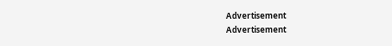Advertisement
Advertisement